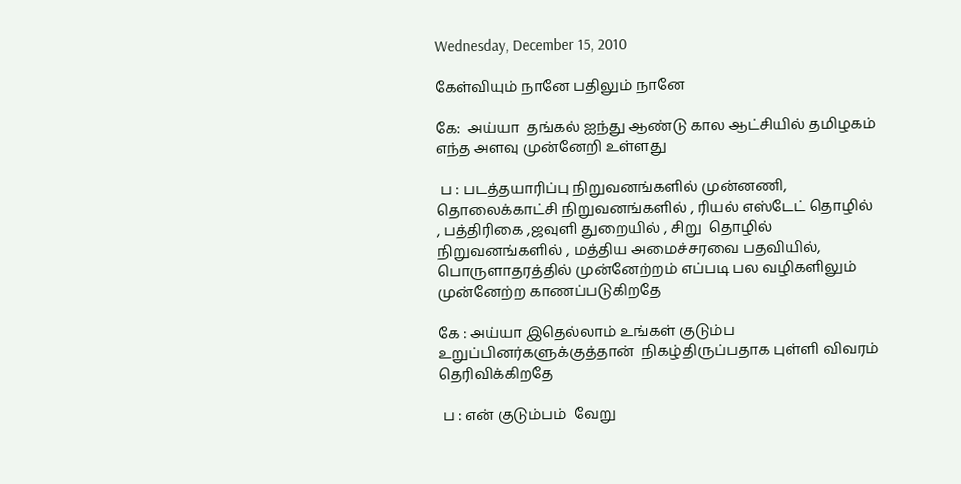Wednesday, December 15, 2010

கேள்வியும் நானே பதிலும் நானே

கே:  அய்யா  தங்கல் ஐந்து ஆண்டு கால ஆட்சியில் தமிழகம் எந்த அளவு முன்னேறி உள்ளது

 ப : படத்தயாரிப்பு நிறுவனங்களில் முன்னணி, தொலைக்காட்சி நிறுவனங்களில் , ரியல் எஸ்டேட் தொழில் , பத்திரிகை ,ஜவுளி துறையில் , சிறு  தொழில் நிறுவனங்களில் , மத்திய அமைச்சரவை பதவியில், பொருளாதரத்தில் முன்னேற்றம் எப்படி பல வழிகளிலும் முன்னேற்ற காணப்படுகிறதே

கே : அய்யா இதெல்லாம் உங்கள் குடும்ப உறுப்பினர்களுக்குத்தான்  நிகழ்திருப்பதாக புள்ளி விவரம் தெரிவிக்கிறதே

 ப : என் குடும்பம்  வேறு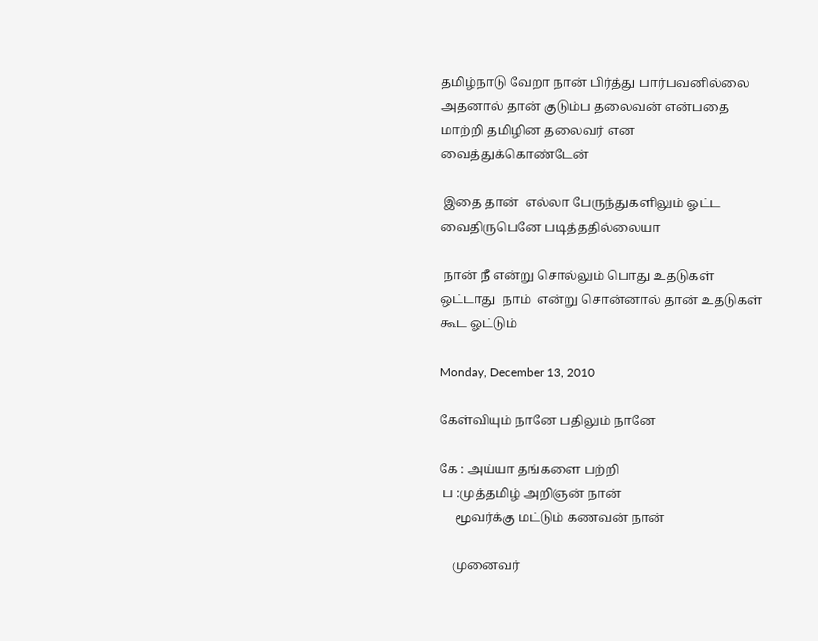தமிழ்நாடு வேறா நான் பிர்த்து பார்பவனில்லை அதனால் தான் குடும்ப தலைவன் என்பதை மாற்றி தமிழின தலைவர் என வைத்துக்கொண்டேன்

 இதை தான்  எல்லா பேருந்துகளிலும் ஓட்ட வைதிருபெனே படித்ததில்லையா

 நான் நீ என்று சொல்லும் பொது உதடுகள் ஒட்டாது  நாம்  என்று சொன்னால் தான் உதடுகள் கூட ஓட்டும்

Monday, December 13, 2010

கேள்வியும் நானே பதிலும் நானே

கே : அய்யா தங்களை பற்றி
 ப :முத்தமிழ் அறிஞன் நான்
     மூவர்க்கு மட்டும் கணவன் நான்

    முனைவர்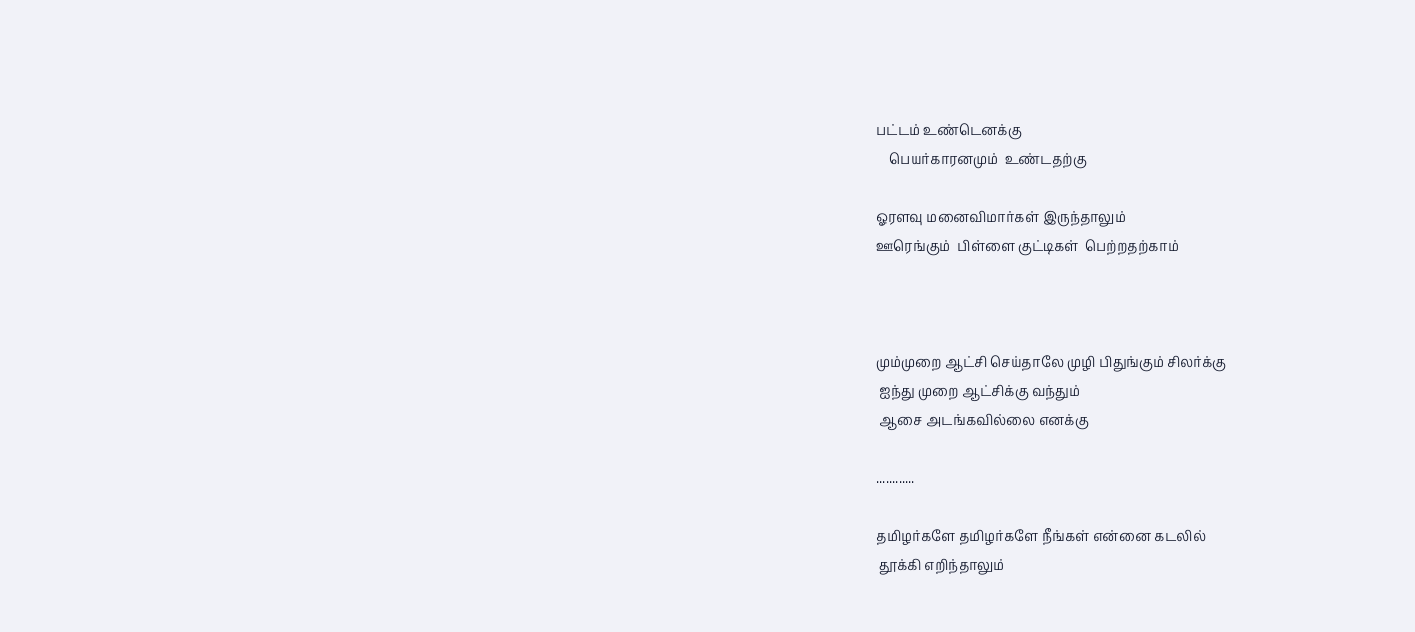பட்டம் உண்டெனக்கு
    பெயர்காரனமும்  உண்டதற்கு

ஓரளவு மனைவிமார்கள் இருந்தாலும்
ஊரெங்கும்  பிள்ளை குட்டிகள்  பெற்றதற்காம்



மும்முறை ஆட்சி செய்தாலே முழி பிதுங்கும் சிலர்க்கு
 ஐந்து முறை ஆட்சிக்கு வந்தும்
 ஆசை அடங்கவில்லை எனக்கு

............

தமிழர்களே தமிழர்களே நீங்கள் என்னை கடலில்
 தூக்கி எறிந்தாலும்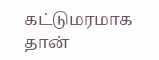கட்டுமரமாக தான்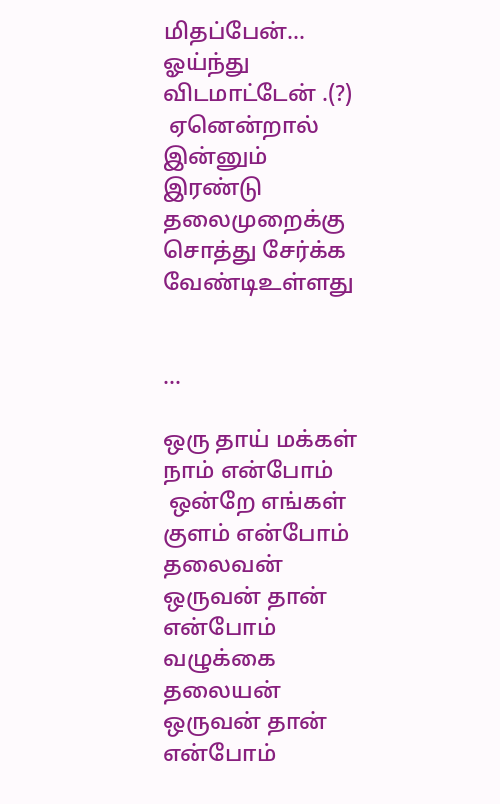மிதப்பேன்... ஓய்ந்து  விடமாட்டேன் .(?)
 ஏனென்றால் இன்னும் இரண்டு தலைமுறைக்கு சொத்து சேர்க்க வேண்டிஉள்ளது


...

ஒரு தாய் மக்கள் நாம் என்போம்
 ஒன்றே எங்கள் குளம் என்போம்
தலைவன் ஒருவன் தான் என்போம்
வழுக்கை தலையன் ஒருவன் தான் என்போம்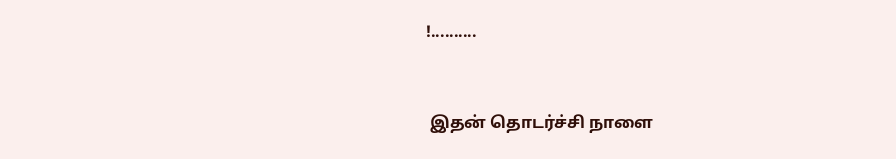!..........


 இதன் தொடர்ச்சி நாளை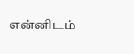என்னிடம்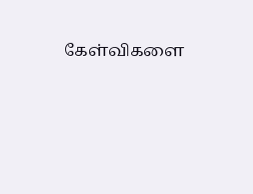கேள்விகளை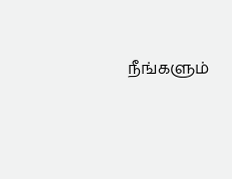நீங்களும்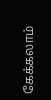கேக்கலாம்